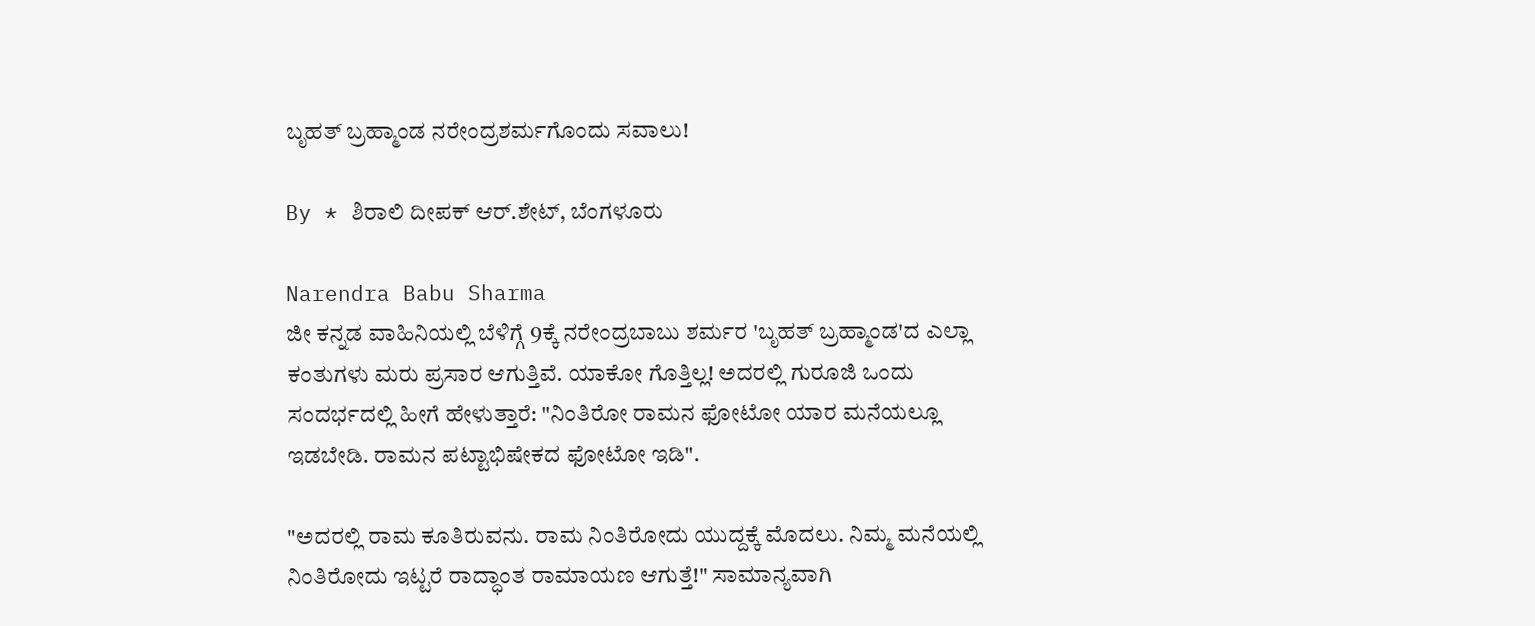ಬೃಹತ್ ಬ್ರಹ್ಮಾಂಡ ನರೇಂದ್ರಶರ್ಮಗೊಂದು ಸವಾಲು!

By * ಶಿರಾಲಿ ದೀಪಕ್ ಆರ್.ಶೇಟ್, ಬೆಂಗಳೂರು

Narendra Babu Sharma
ಜೀ ಕನ್ನಡ ವಾಹಿನಿಯಲ್ಲಿ ಬೆಳಿಗ್ಗೆ 9ಕ್ಕೆ ನರೇಂದ್ರಬಾಬು ಶರ್ಮರ 'ಬೃಹತ್ ಬ್ರಹ್ಮಾಂಡ'ದ ಎಲ್ಲಾ ಕಂತುಗಳು ಮರು ಪ್ರಸಾರ ಆಗುತ್ತಿವೆ. ಯಾಕೋ ಗೊತ್ತಿಲ್ಲ! ಅದರಲ್ಲಿ ಗುರೂಜಿ ಒಂದು ಸಂದರ್ಭದಲ್ಲಿ ಹೀಗೆ ಹೇಳುತ್ತಾರೆ: "ನಿಂತಿರೋ ರಾಮನ ಫೋಟೋ ಯಾರ ಮನೆಯಲ್ಲೂ ಇಡಬೇಡಿ. ರಾಮನ ಪಟ್ಟಾಭಿಷೇಕದ ಫೋಟೋ ಇಡಿ".

"ಅದರಲ್ಲಿ ರಾಮ ಕೂತಿರುವನು. ರಾಮ ನಿಂತಿರೋದು ಯುದ್ದಕ್ಕೆ ಮೊದಲು. ನಿಮ್ಮ ಮನೆಯಲ್ಲಿ ನಿಂತಿರೋದು ಇಟ್ಟರೆ ರಾದ್ಧಾಂತ ರಾಮಾಯಣ ಆಗುತ್ತೆ!" ಸಾಮಾನ್ಯವಾಗಿ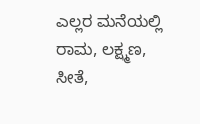ಎಲ್ಲರ ಮನೆಯಲ್ಲಿ ರಾಮ, ಲಕ್ಷ್ಮಣ, ಸೀತೆ,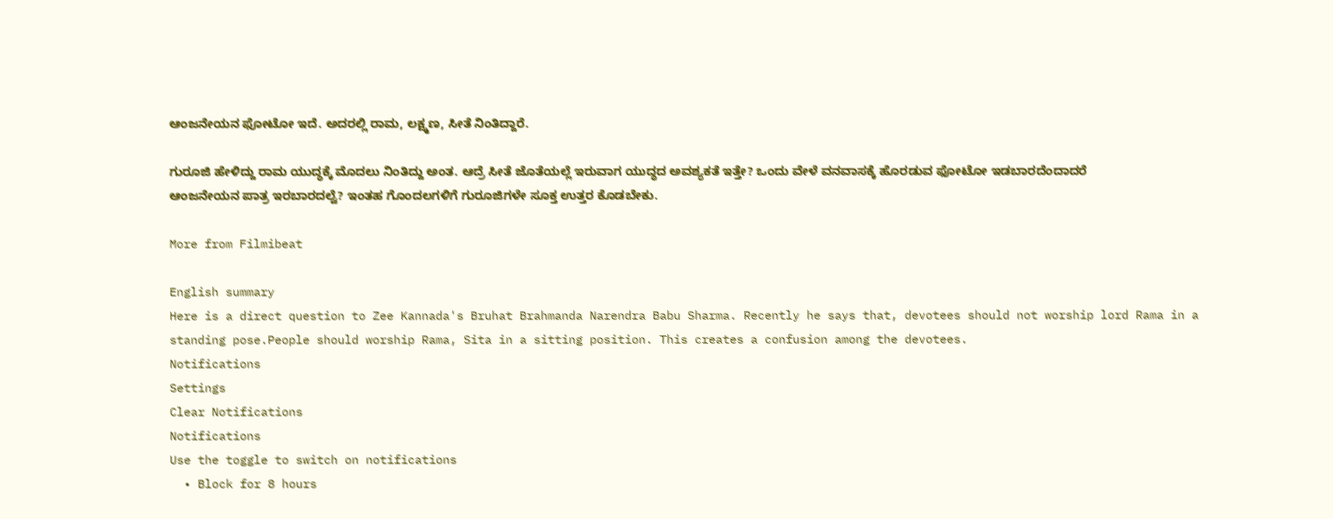ಆಂಜನೇಯನ ಫೋಟೋ ಇದೆ. ಅದರಲ್ಲಿ ರಾಮ, ಲಕ್ಷ್ಮಣ, ಸೀತೆ ನಿಂತಿದ್ದಾರೆ.

ಗುರೂಜಿ ಹೇಳಿದ್ದು ರಾಮ ಯುದ್ಧಕ್ಕೆ ಮೊದಲು ನಿಂತಿದ್ದು ಅಂತ. ಆದ್ರೆ ಸೀತೆ ಜೊತೆಯಲ್ಲೆ ಇರುವಾಗ ಯುದ್ಧದ ಅವಶ್ಯಕತೆ ಇತ್ತೇ? ಒಂದು ವೇಳೆ ವನವಾಸಕ್ಕೆ ಹೊರಡುವ ಫೋಟೋ ಇಡಬಾರದೆಂದಾದರೆ ಆಂಜನೇಯನ ಪಾತ್ರ ಇರಬಾರದಲ್ವೆ? ಇಂತಹ ಗೊಂದಲಗಳಿಗೆ ಗುರೂಜಿಗಳೇ ಸೂಕ್ತ ಉತ್ತರ ಕೊಡಬೇಕು.

More from Filmibeat

English summary
Here is a direct question to Zee Kannada's Bruhat Brahmanda Narendra Babu Sharma. Recently he says that, devotees should not worship lord Rama in a standing pose.People should worship Rama, Sita in a sitting position. This creates a confusion among the devotees.
Notifications
Settings
Clear Notifications
Notifications
Use the toggle to switch on notifications
  • Block for 8 hours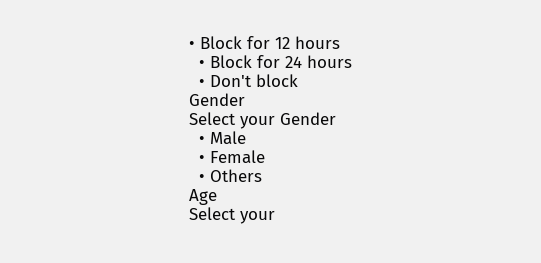• Block for 12 hours
  • Block for 24 hours
  • Don't block
Gender
Select your Gender
  • Male
  • Female
  • Others
Age
Select your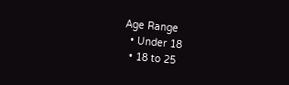Age Range
  • Under 18
  • 18 to 25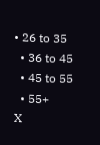• 26 to 35
  • 36 to 45
  • 45 to 55
  • 55+
X